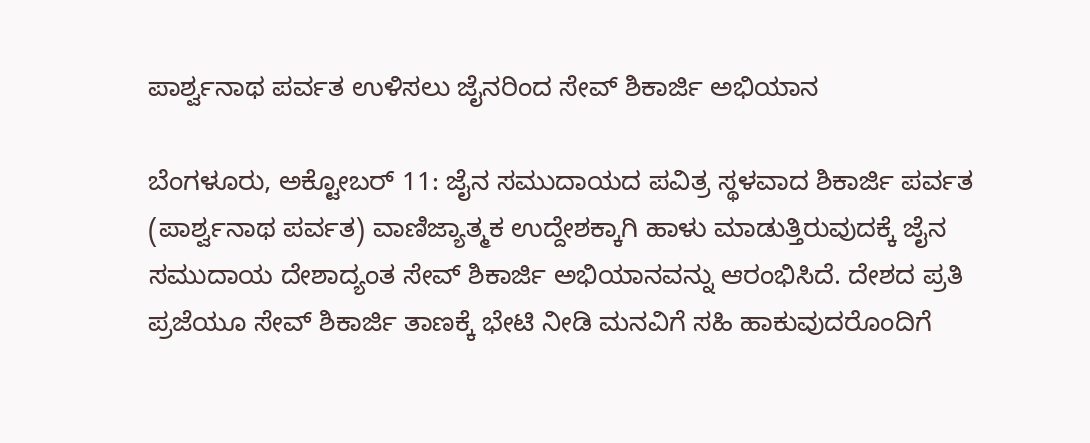ಪಾರ್ಶ್ವನಾಥ ಪರ್ವತ ಉಳಿಸಲು ಜೈನರಿಂದ ಸೇವ್ ಶಿಕಾರ್ಜಿ ಅಭಿಯಾನ

ಬೆಂಗಳೂರು, ಅಕ್ಟೋಬರ್ 11: ಜೈನ ಸಮುದಾಯದ ಪವಿತ್ರ ಸ್ಥಳವಾದ ಶಿಕಾರ್ಜಿ ಪರ್ವತ (ಪಾರ್ಶ್ವನಾಥ ಪರ್ವತ) ವಾಣಿಜ್ಯಾತ್ಮಕ ಉದ್ದೇಶಕ್ಕಾಗಿ ಹಾಳು ಮಾಡುತ್ತಿರುವುದಕ್ಕೆ ಜೈನ ಸಮುದಾಯ ದೇಶಾದ್ಯಂತ ಸೇವ್ ಶಿಕಾರ್ಜಿ ಅಭಿಯಾನವನ್ನು ಆರಂಭಿಸಿದೆ. ದೇಶದ ಪ್ರತಿ ಪ್ರಜೆಯೂ ಸೇವ್ ಶಿಕಾರ್ಜಿ ತಾಣಕ್ಕೆ ಭೇಟಿ ನೀಡಿ ಮನವಿಗೆ ಸಹಿ ಹಾಕುವುದರೊಂದಿಗೆ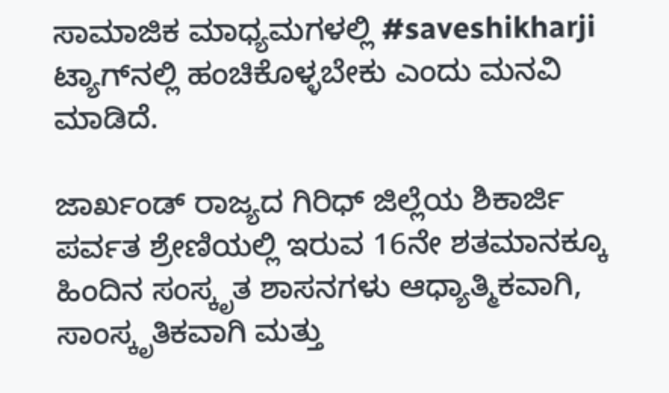ಸಾಮಾಜಿಕ ಮಾಧ್ಯಮಗಳಲ್ಲಿ #saveshikharji ಟ್ಯಾಗ್‍ನಲ್ಲಿ ಹಂಚಿಕೊಳ್ಳಬೇಕು ಎಂದು ಮನವಿ ಮಾಡಿದೆ.

ಜಾರ್ಖಂಡ್ ರಾಜ್ಯದ ಗಿರಿಧ್ ಜಿಲ್ಲೆಯ ಶಿಕಾರ್ಜಿ ಪರ್ವತ ಶ್ರೇಣಿಯಲ್ಲಿ ಇರುವ 16ನೇ ಶತಮಾನಕ್ಕೂ ಹಿಂದಿನ ಸಂಸ್ಕೃತ ಶಾಸನಗಳು ಆಧ್ಯಾತ್ಮಿಕವಾಗಿ, ಸಾಂಸ್ಕೃತಿಕವಾಗಿ ಮತ್ತು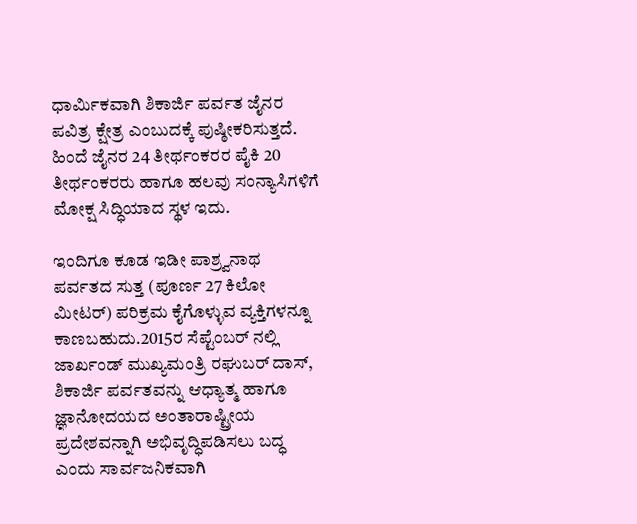ಧಾರ್ಮಿಕವಾಗಿ ಶಿಕಾರ್ಜಿ ಪರ್ವತ ಜೈನರ ಪವಿತ್ರ ಕ್ಷೇತ್ರ ಎಂಬುದಕ್ಕೆ ಪುಷ್ಠೀಕರಿಸುತ್ತದೆ. ಹಿಂದೆ ಜೈನರ 24 ತೀರ್ಥಂಕರರ ಪೈಕಿ 20 ತೀರ್ಥಂಕರರು ಹಾಗೂ ಹಲವು ಸಂನ್ಯಾಸಿಗಳಿಗೆ ಮೋಕ್ಷ ಸಿದ್ಧಿಯಾದ ಸ್ಥಳ ಇದು.

ಇಂದಿಗೂ ಕೂಡ ಇಡೀ ಪಾಶ್ರ್ವನಾಥ ಪರ್ವತದ ಸುತ್ತ (ಪೂರ್ಣ 27 ಕಿಲೋ ಮೀಟರ್) ಪರಿಕ್ರಮ ಕೈಗೊಳ್ಳುವ ವ್ಯಕ್ತಿಗಳನ್ನೂ ಕಾಣಬಹುದು.2015ರ ಸೆಪ್ಟೆಂಬರ್ ನಲ್ಲಿ ಜಾರ್ಖಂಡ್ ಮುಖ್ಯಮಂತ್ರಿ ರಘುಬರ್ ದಾಸ್, ಶಿಕಾರ್ಜಿ ಪರ್ವತವನ್ನು ಆಧ್ಯಾತ್ಮ ಹಾಗೂ ಜ್ಞಾನೋದಯದ ಅಂತಾರಾಷ್ಟ್ರೀಯ ಪ್ರದೇಶವನ್ನಾಗಿ ಅಭಿವೃದ್ಧಿಪಡಿಸಲು ಬದ್ಧ ಎಂದು ಸಾರ್ವಜನಿಕವಾಗಿ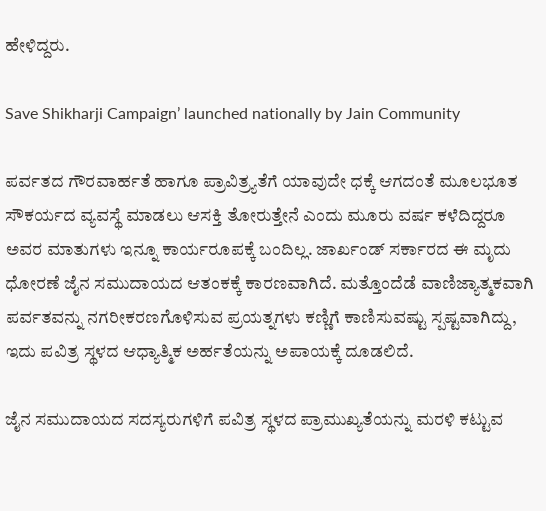ಹೇಳಿದ್ದರು.

Save Shikharji Campaign’ launched nationally by Jain Community

ಪರ್ವತದ ಗೌರವಾರ್ಹತೆ ಹಾಗೂ ಪ್ರಾವಿತ್ರ್ಯತೆಗೆ ಯಾವುದೇ ಧಕ್ಕೆ ಆಗದಂತೆ ಮೂಲಭೂತ ಸೌಕರ್ಯದ ವ್ಯವಸ್ಥೆ ಮಾಡಲು ಆಸಕ್ತಿ ತೋರುತ್ತೇನೆ ಎಂದು ಮೂರು ವರ್ಷ ಕಳೆದಿದ್ದರೂ ಅವರ ಮಾತುಗಳು ಇನ್ನೂ ಕಾರ್ಯರೂಪಕ್ಕೆ ಬಂದಿಲ್ಲ. ಜಾರ್ಖಂಡ್ ಸರ್ಕಾರದ ಈ ಮೃದು ಧೋರಣೆ ಜೈನ ಸಮುದಾಯದ ಆತಂಕಕ್ಕೆ ಕಾರಣವಾಗಿದೆ. ಮತ್ತೊಂದೆಡೆ ವಾಣಿಜ್ಯಾತ್ಮಕವಾಗಿ ಪರ್ವತವನ್ನು ನಗರೀಕರಣಗೊಳಿಸುವ ಪ್ರಯತ್ನಗಳು ಕಣ್ಣಿಗೆ ಕಾಣಿಸುವಷ್ಟು ಸ್ಪಷ್ಟವಾಗಿದ್ದು, ಇದು ಪವಿತ್ರ ಸ್ಥಳದ ಆಧ್ಯಾತ್ಮಿಕ ಅರ್ಹತೆಯನ್ನು ಅಪಾಯಕ್ಕೆ ದೂಡಲಿದೆ.

ಜೈನ ಸಮುದಾಯದ ಸದಸ್ಯರುಗಳಿಗೆ ಪವಿತ್ರ ಸ್ಥಳದ ಪ್ರಾಮುಖ್ಯತೆಯನ್ನು ಮರಳಿ ಕಟ್ಟುವ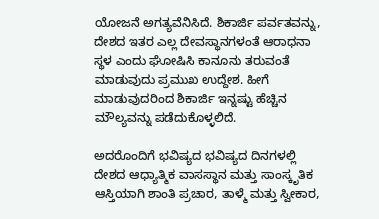ಯೋಜನೆ ಅಗತ್ಯವೆನಿಸಿದೆ. ಶಿಕಾರ್ಜಿ ಪರ್ವತವನ್ನು, ದೇಶದ ಇತರ ಎಲ್ಲ ದೇವಸ್ಥಾನಗಳಂತೆ ಆರಾಧನಾ ಸ್ಥಳ ಎಂದು ಘೋಷಿಸಿ ಕಾನೂನು ತರುವಂತೆ ಮಾಡುವುದು ಪ್ರಮುಖ ಉದ್ದೇಶ. ಹೀಗೆ ಮಾಡುವುದರಿಂದ ಶಿಕಾರ್ಜಿ ಇನ್ನಷ್ಟು ಹೆಚ್ಚಿನ ಮೌಲ್ಯವನ್ನು ಪಡೆದುಕೊಳ್ಳಲಿದೆ.

ಅದರೊಂದಿಗೆ ಭವಿಷ್ಯದ ಭವಿಷ್ಯದ ದಿನಗಳಲ್ಲಿ ದೇಶದ ಆಧ್ಯಾತ್ಮಿಕ ವಾಸಸ್ಥಾನ ಮತ್ತು ಸಾಂಸ್ಕೃತಿಕ ಆಸ್ತಿಯಾಗಿ ಶಾಂತಿ ಪ್ರಚಾರ, ತಾಳ್ಮೆ ಮತ್ತು ಸ್ವೀಕಾರ,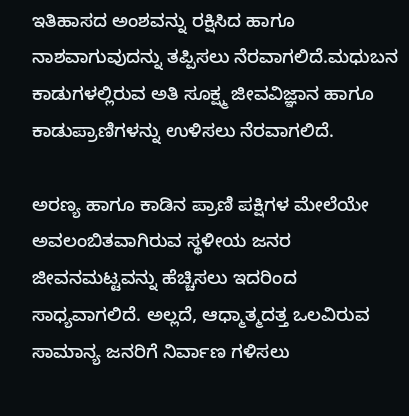ಇತಿಹಾಸದ ಅಂಶವನ್ನು ರಕ್ಷಿಸಿದ ಹಾಗೂ ನಾಶವಾಗುವುದನ್ನು ತಪ್ಪಿಸಲು ನೆರವಾಗಲಿದೆ.ಮಧುಬನ ಕಾಡುಗಳಲ್ಲಿರುವ ಅತಿ ಸೂಕ್ಷ್ಮ ಜೀವವಿಜ್ಞಾನ ಹಾಗೂ ಕಾಡುಪ್ರಾಣಿಗಳನ್ನು ಉಳಿಸಲು ನೆರವಾಗಲಿದೆ.

ಅರಣ್ಯ ಹಾಗೂ ಕಾಡಿನ ಪ್ರಾಣಿ ಪಕ್ಷಿಗಳ ಮೇಲೆಯೇ ಅವಲಂಬಿತವಾಗಿರುವ ಸ್ಥಳೀಯ ಜನರ ಜೀವನಮಟ್ಟವನ್ನು ಹೆಚ್ಚಿಸಲು ಇದರಿಂದ ಸಾಧ್ಯವಾಗಲಿದೆ. ಅಲ್ಲದೆ, ಆಧ್ಮಾತ್ಮದತ್ತ ಒಲವಿರುವ ಸಾಮಾನ್ಯ ಜನರಿಗೆ ನಿರ್ವಾಣ ಗಳಿಸಲು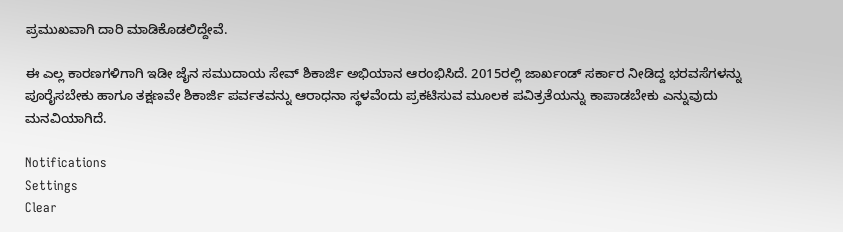ಪ್ರಮುಖವಾಗಿ ದಾರಿ ಮಾಡಿಕೊಡಲಿದ್ದೇವೆ.

ಈ ಎಲ್ಲ ಕಾರಣಗಳಿಗಾಗಿ ಇಡೀ ಜೈನ ಸಮುದಾಯ ಸೇವ್ ಶಿಕಾರ್ಜಿ ಅಭಿಯಾನ ಆರಂಭಿಸಿದೆ. 2015ರಲ್ಲಿ ಜಾರ್ಖಂಡ್ ಸರ್ಕಾರ ನೀಡಿದ್ದ ಭರವಸೆಗಳನ್ನು ಪೂರೈಸಬೇಕು ಹಾಗೂ ತಕ್ಷಣವೇ ಶಿಕಾರ್ಜಿ ಪರ್ವತವನ್ನು ಆರಾಧನಾ ಸ್ಥಳವೆಂದು ಪ್ರಕಟಿಸುವ ಮೂಲಕ ಪವಿತ್ರತೆಯನ್ನು ಕಾಪಾಡಬೇಕು ಎನ್ನುವುದು ಮನವಿಯಾಗಿದೆ.

Notifications
Settings
Clear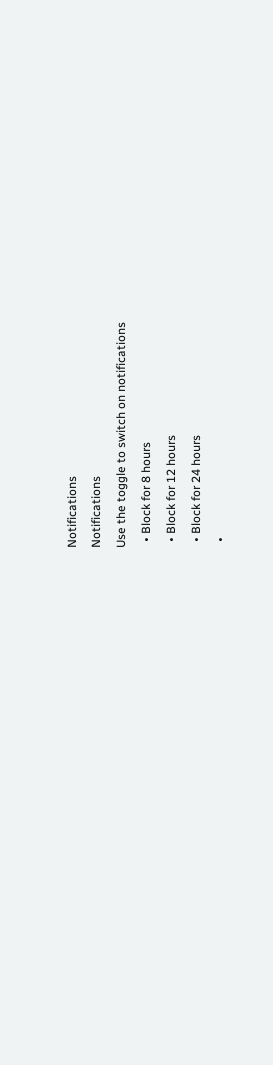Notifications
Notifications
Use the toggle to switch on notifications
  • Block for 8 hours
  • Block for 12 hours
  • Block for 24 hours
  •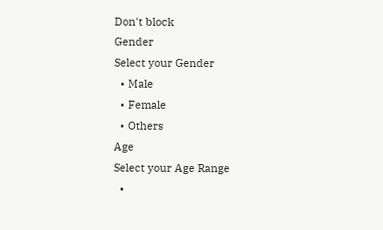Don't block
Gender
Select your Gender
  • Male
  • Female
  • Others
Age
Select your Age Range
  •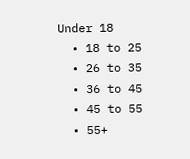Under 18
  • 18 to 25
  • 26 to 35
  • 36 to 45
  • 45 to 55
  • 55+